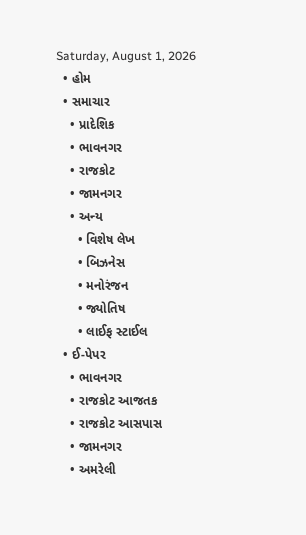Saturday, August 1, 2026
  • હોમ
  • સમાચાર
    • પ્રાદેશિક
    • ભાવનગર
    • રાજકોટ
    • જામનગર
    • અન્ય
      • વિશેષ લેખ
      • બિઝનેસ
      • મનોરંજન
      • જ્યોતિષ
      • લાઈફ સ્ટાઈલ
  • ઈ-પેપર
    • ભાવનગર
    • રાજકોટ આજતક
    • રાજકોટ આસપાસ
    • જામનગર
    • અમરેલી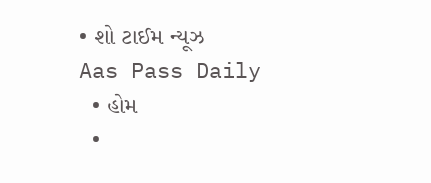• શો ટાઈમ ન્યૂઝ
Aas Pass Daily
  • હોમ
  •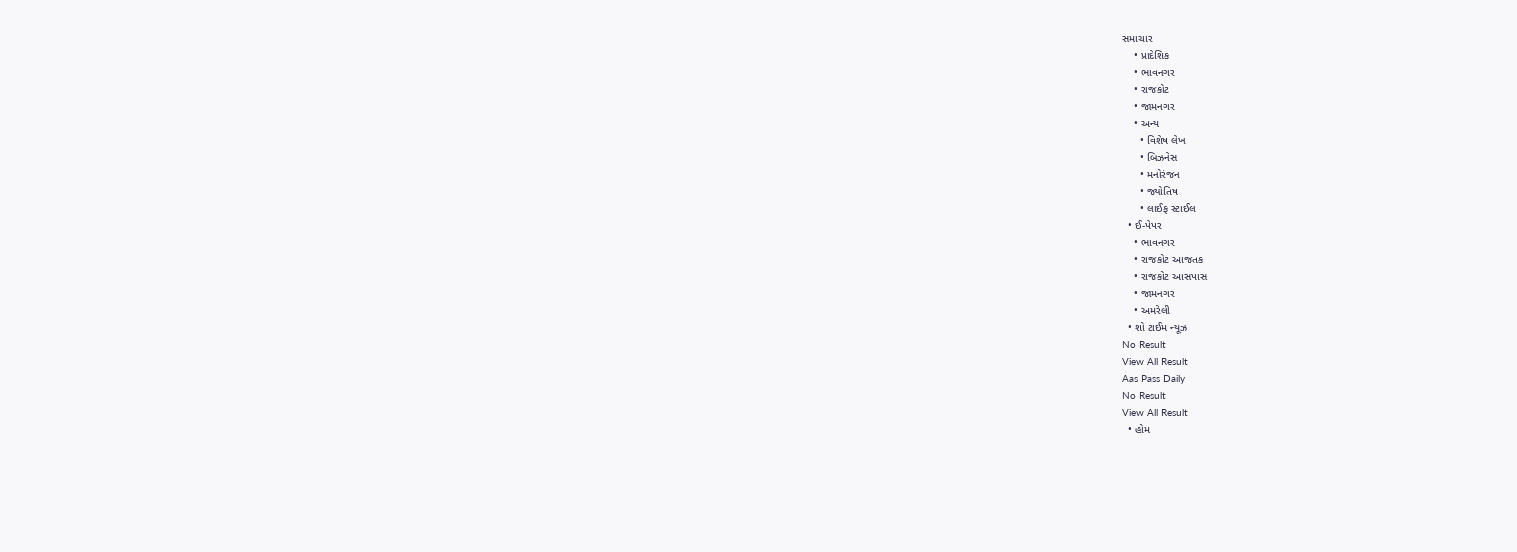સમાચાર
    • પ્રાદેશિક
    • ભાવનગર
    • રાજકોટ
    • જામનગર
    • અન્ય
      • વિશેષ લેખ
      • બિઝનેસ
      • મનોરંજન
      • જ્યોતિષ
      • લાઈફ સ્ટાઈલ
  • ઈ-પેપર
    • ભાવનગર
    • રાજકોટ આજતક
    • રાજકોટ આસપાસ
    • જામનગર
    • અમરેલી
  • શો ટાઈમ ન્યૂઝ
No Result
View All Result
Aas Pass Daily
No Result
View All Result
  • હોમ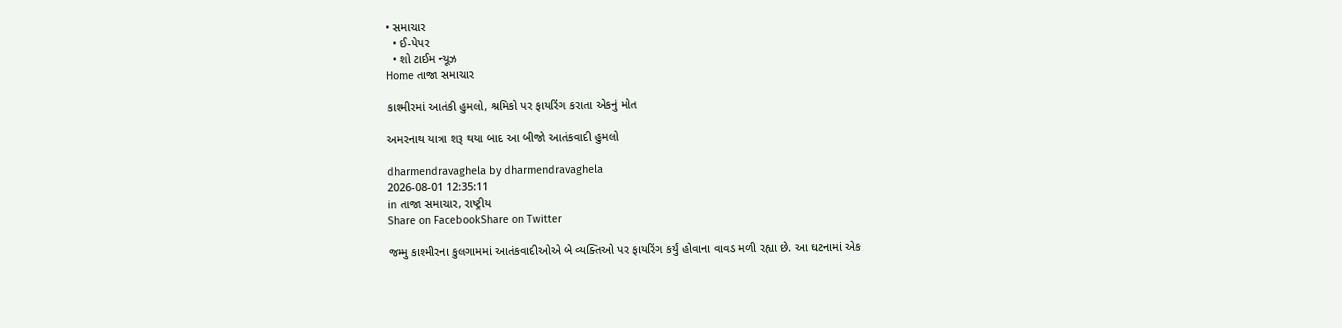• સમાચાર
  • ઈ-પેપર
  • શો ટાઈમ ન્યૂઝ
Home તાજા સમાચાર

કાશ્મીરમાં આતંકી હુમલો, શ્રમિકો પર ફાયરિંગ કરાતા એકનું મોત

અમરનાથ યાત્રા શરૂ થયા બાદ આ બીજો આતંકવાદી હુમલો

dharmendravaghela by dharmendravaghela
2026-08-01 12:35:11
in તાજા સમાચાર, રાષ્ટ્રીય
Share on FacebookShare on Twitter

જમ્મુ કાશ્મીરના કુલગામમાં આતંકવાદીઓએ બે વ્યક્તિઓ પર ફાયરિંગ કર્યું હોવાના વાવડ મળી રહ્યા છે. આ ઘટનામાં એક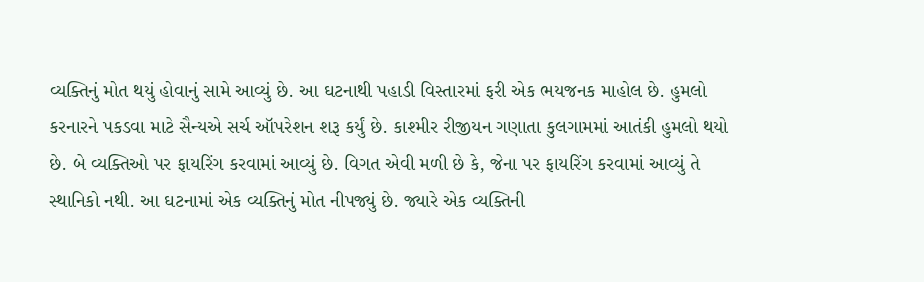વ્યક્તિનું મોત થયું હોવાનું સામે આવ્યું છે. આ ઘટનાથી પહાડી વિસ્તારમાં ફરી એક ભયજનક માહોલ છે. હુમલો કરનારને પકડવા માટે સૈન્યએ સર્ચ ઑપરેશન શરૂ કર્યું છે. કાશ્મીર રીજીયન ગણાતા કુલગામમાં આતંકી હુમલો થયો છે. બે વ્યક્તિઓ પર ફાયરિંગ કરવામાં આવ્યું છે. વિગત એવી મળી છે કે, જેના પર ફાયરિંગ કરવામાં આવ્યું તે સ્થાનિકો નથી. આ ઘટનામાં એક વ્યક્તિનું મોત નીપજ્યું છે. જ્યારે એક વ્યક્તિની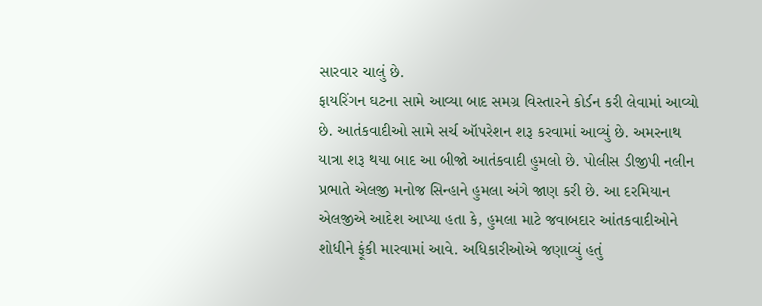સારવાર ચાલું છે.
ફાયરિંગન ઘટના સામે આવ્યા બાદ સમગ્ર વિસ્તારને કોર્ડન કરી લેવામાં આવ્યો છે. આતંકવાદીઓ સામે સર્ચ ઑપરેશન શરૂ કરવામાં આવ્યું છે. અમરનાથ યાત્રા શરૂ થયા બાદ આ બીજો આતંકવાદી હુમલો છે. પોલીસ ડીજીપી નલીન પ્રભાતે એલજી મનોજ સિન્હાને હુમલા અંગે જાણ કરી છે. આ દરમિયાન એલજીએ આદેશ આપ્યા હતા કે, હુમલા માટે જવાબદાર આંતકવાદીઓને શોધીને ફૂંકી મારવામાં આવે. અધિકારીઓએ જણાવ્યું હતું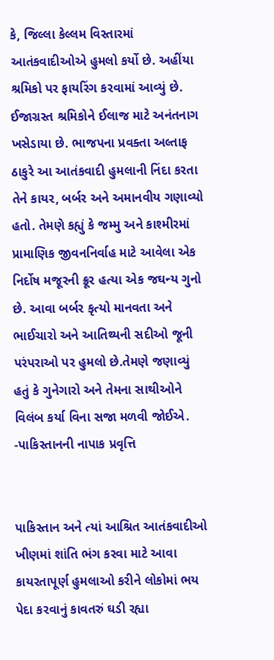કે, જિલ્લા કેલ્લમ વિસ્તારમાં આતંકવાદીઓએ હુમલો કર્યો છે. અહીંયા શ્રમિકો પર ફાયરિંગ કરવામાં આવ્યું છે. ઈજાગ્રસ્ત શ્રમિકોને ઈલાજ માટે અનંતનાગ ખસેડાયા છે. ભાજપના પ્રવક્તા અલ્તાફ ઠાકુરે આ આતંકવાદી હુમલાની નિંદા કરતા તેને કાયર, બર્બર અને અમાનવીય ગણાવ્યો હતો. તેમણે કહ્યું કે જમ્મુ અને કાશ્મીરમાં પ્રામાણિક જીવનનિર્વાહ માટે આવેલા એક નિર્દોષ મજૂરની ક્રૂર હત્યા એક જઘન્ય ગુનો છે. આવા બર્બર કૃત્યો માનવતા અને ભાઈચારો અને આતિથ્યની સદીઓ જૂની પરંપરાઓ પર હુમલો છે.તેમણે જણાવ્યું હતું કે ગુનેગારો અને તેમના સાથીઓને વિલંબ કર્યા વિના સજા મળવી જોઈએ.
-પાકિસ્તાનની નાપાક પ્રવૃત્તિ


પાકિસ્તાન અને ત્યાં આશ્રિત આતંકવાદીઓ ખીણમાં શાંતિ ભંગ કરવા માટે આવા કાયરતાપૂર્ણ હુમલાઓ કરીને લોકોમાં ભય પેદા કરવાનું કાવતરું ઘડી રહ્યા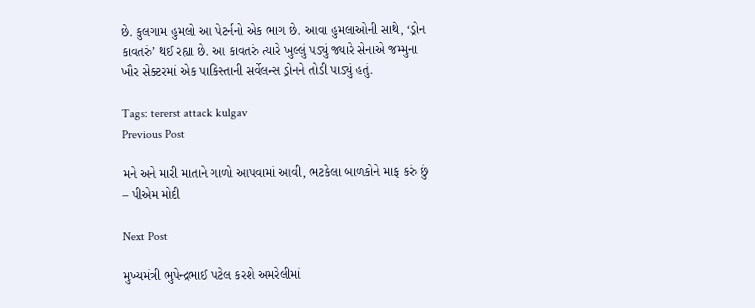છે. કુલગામ હુમલો આ પેટર્નનો એક ભાગ છે. આવા હુમલાઓની સાથે, ‘ડ્રોન કાવતરું’ થઈ રહ્યા છે. આ કાવતરું ત્યારે ખુલ્લું પડ્યું જ્યારે સેનાએ જમ્મુના ખૌર સેક્ટરમાં એક પાકિસ્તાની સર્વેલન્સ ડ્રોનને તોડી પાડ્યું હતું.

Tags: tererst attack kulgav
Previous Post

મને અને મારી માતાને ગાળો આપવામાં આવી, ભટકેલા બાળકોને માફ કરું છું – પીએમ મોદી

Next Post

મુખ્યમંત્રી ભુપેન્દ્રભાઈ પટેલ કરશે અમરેલીમાં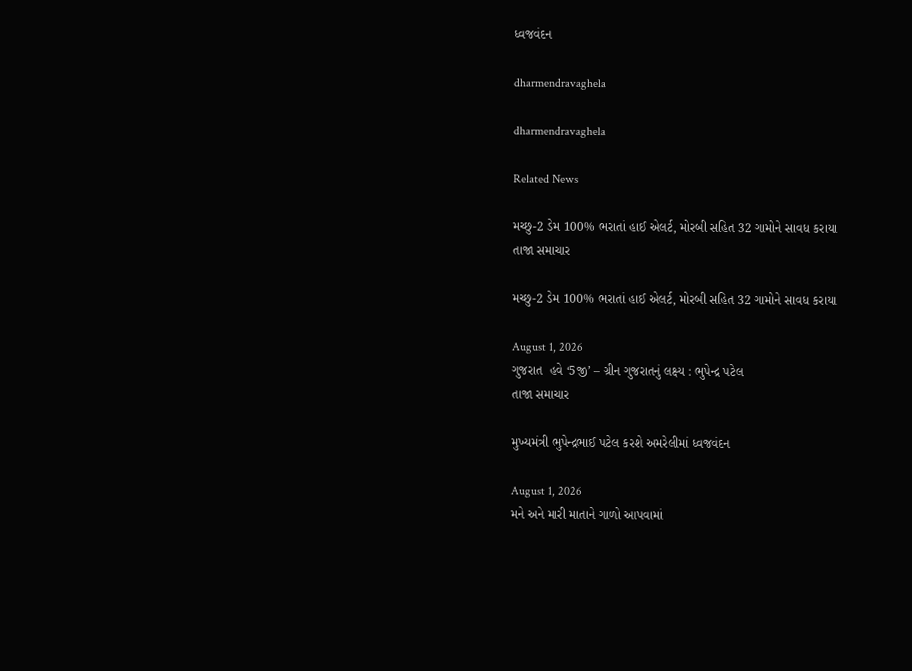ધ્વજવંદન

dharmendravaghela

dharmendravaghela

Related News

મચ્છુ-2 ડેમ 100% ભરાતાં હાઈ એલર્ટ, મોરબી સહિત 32 ગામોને સાવધ કરાયા
તાજા સમાચાર

મચ્છુ-2 ડેમ 100% ભરાતાં હાઈ એલર્ટ, મોરબી સહિત 32 ગામોને સાવધ કરાયા

August 1, 2026
ગુજરાત  હવે ‘5જી’ – ગ્રીન ગુજરાતનું લક્ષ્ય : ભુપેન્દ્ર પટેલ
તાજા સમાચાર

મુખ્યમંત્રી ભુપેન્દ્રભાઈ પટેલ કરશે અમરેલીમાં ધ્વજવંદન

August 1, 2026
મને અને મારી માતાને ગાળો આપવામાં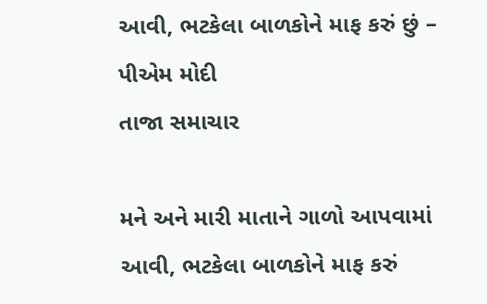આવી, ભટકેલા બાળકોને માફ કરું છું – પીએમ મોદી
તાજા સમાચાર

મને અને મારી માતાને ગાળો આપવામાં આવી, ભટકેલા બાળકોને માફ કરું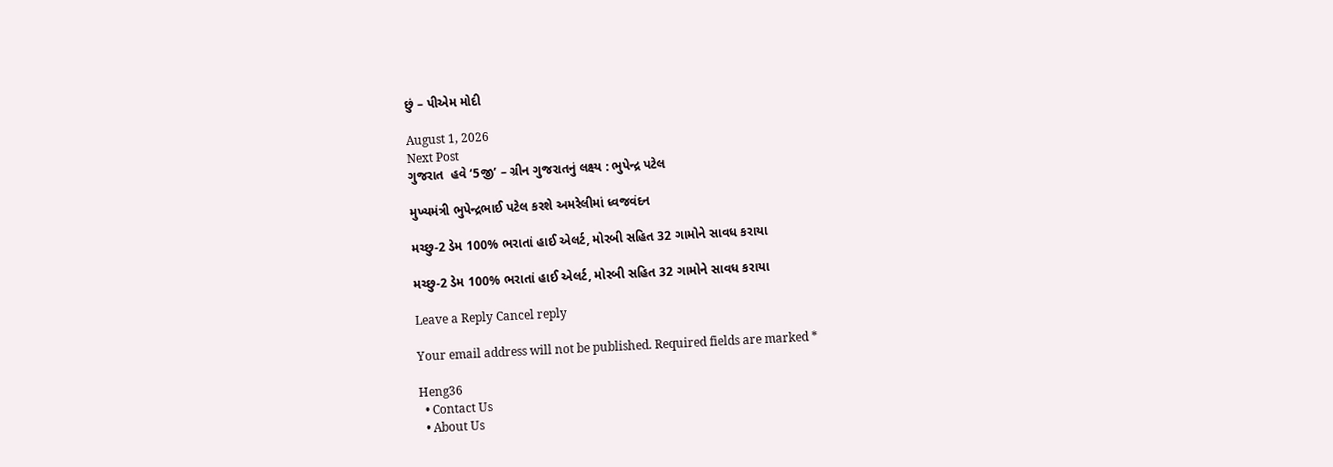છું – પીએમ મોદી

August 1, 2026
Next Post
ગુજરાત  હવે ‘5જી’ – ગ્રીન ગુજરાતનું લક્ષ્ય : ભુપેન્દ્ર પટેલ

મુખ્યમંત્રી ભુપેન્દ્રભાઈ પટેલ કરશે અમરેલીમાં ધ્વજવંદન

મચ્છુ-2 ડેમ 100% ભરાતાં હાઈ એલર્ટ, મોરબી સહિત 32 ગામોને સાવધ કરાયા

મચ્છુ-2 ડેમ 100% ભરાતાં હાઈ એલર્ટ, મોરબી સહિત 32 ગામોને સાવધ કરાયા

Leave a Reply Cancel reply

Your email address will not be published. Required fields are marked *

Heng36
  • Contact Us
  • About Us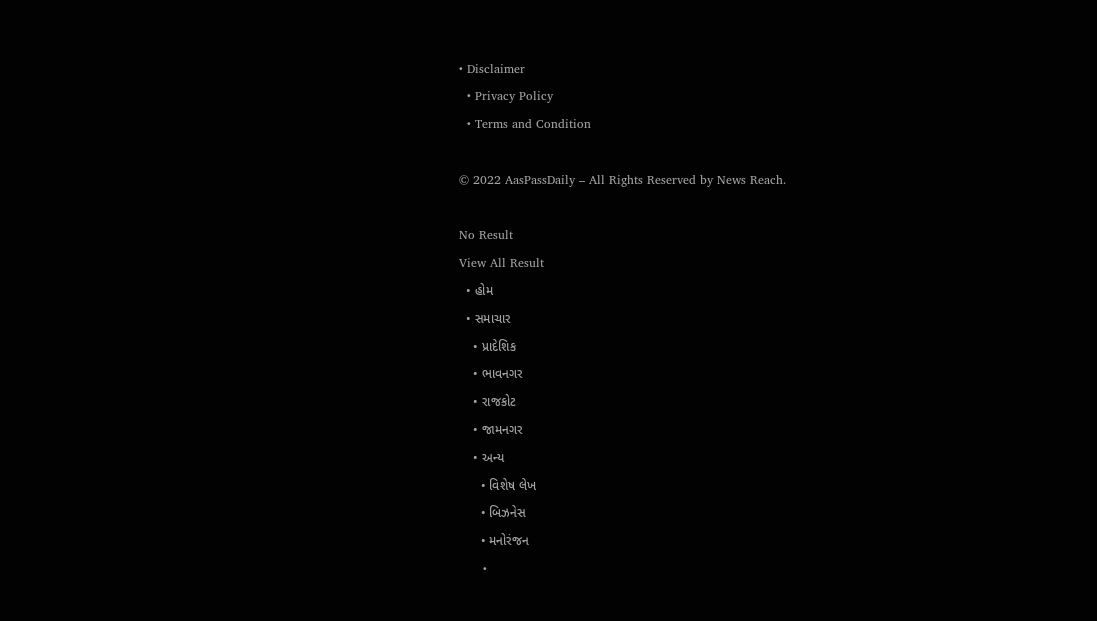• Disclaimer
  • Privacy Policy
  • Terms and Condition

© 2022 AasPassDaily – All Rights Reserved by News Reach.

No Result
View All Result
  • હોમ
  • સમાચાર
    • પ્રાદેશિક
    • ભાવનગર
    • રાજકોટ
    • જામનગર
    • અન્ય
      • વિશેષ લેખ
      • બિઝનેસ
      • મનોરંજન
      •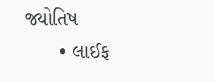જ્યોતિષ
      • લાઈફ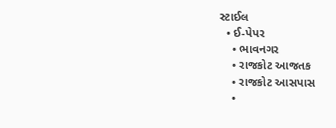સ્ટાઈલ
  • ઈ-પેપર
    • ભાવનગર
    • રાજકોટ આજતક
    • રાજકોટ આસપાસ
    •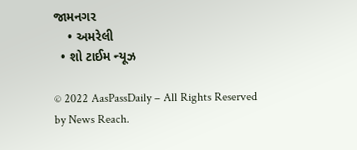જામનગર
    • અમરેલી
  • શો ટાઈમ ન્યૂઝ

© 2022 AasPassDaily – All Rights Reserved by News Reach.